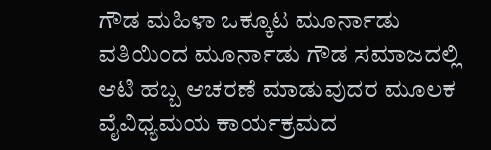ಗೌಡ ಮಹಿಳಾ ಒಕ್ಕೂಟ ಮೂರ್ನಾಡು ವತಿಯಿಂದ ಮೂರ್ನಾಡು ಗೌಡ ಸಮಾಜದಲ್ಲಿ ಆಟಿ ಹಬ್ಬ ಆಚರಣೆ ಮಾಡುವುದರ ಮೂಲಕ ವೈವಿಧ್ಯಮಯ ಕಾರ್ಯಕ್ರಮದ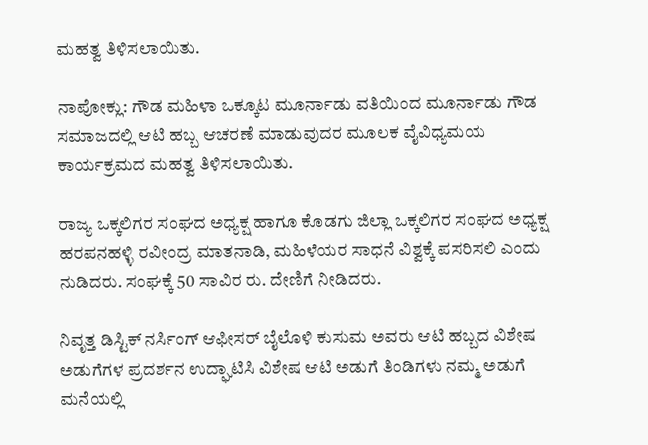ಮಹತ್ವ ತಿಳಿಸಲಾಯಿತು.

ನಾಪೋಕ್ಲು: ಗೌಡ ಮಹಿಳಾ ಒಕ್ಕೂಟ ಮೂರ್ನಾಡು ವತಿಯಿಂದ ಮೂರ್ನಾಡು ಗೌಡ ಸಮಾಜದಲ್ಲಿ ಆಟಿ ಹಬ್ಬ ಆಚರಣೆ ಮಾಡುವುದರ ಮೂಲಕ ವೈವಿಧ್ಯಮಯ ಕಾರ್ಯಕ್ರಮದ ಮಹತ್ವ ತಿಳಿಸಲಾಯಿತು.

ರಾಜ್ಯ ಒಕ್ಕಲಿಗರ ಸಂಘದ ಅಧ್ಯಕ್ಷ ಹಾಗೂ ಕೊಡಗು ಜಿಲ್ಲಾ ಒಕ್ಕಲಿಗರ ಸಂಘದ ಅಧ್ಯಕ್ಷ ಹರಪನಹಳ್ಳಿ ರವೀಂದ್ರ ಮಾತನಾಡಿ, ಮಹಿಳೆಯರ ಸಾಧನೆ ವಿಶ್ವಕ್ಕೆ ಪಸರಿಸಲಿ ಎಂದು ನುಡಿದರು. ಸಂಘಕ್ಕೆ 50 ಸಾವಿರ ರು. ದೇಣಿಗೆ ನೀಡಿದರು.

ನಿವೃತ್ತ ಡಿಸ್ಟಿಕ್ ನರ್ಸಿಂಗ್ ಆಫೀಸರ್ ಬೈಲೊಳಿ ಕುಸುಮ ಅವರು ಆಟಿ ಹಬ್ಬದ ವಿಶೇಷ ಅಡುಗೆಗಳ ಪ್ರದರ್ಶನ ಉದ್ಘಾಟಿಸಿ ವಿಶೇಷ ಆಟಿ ಅಡುಗೆ ತಿಂಡಿಗಳು ನಮ್ಮ ಅಡುಗೆ ಮನೆಯಲ್ಲಿ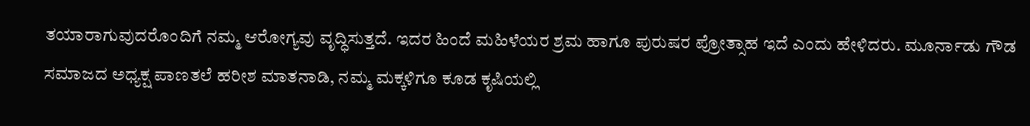ತಯಾರಾಗುವುದರೊಂದಿಗೆ ನಮ್ಮ ಆರೋಗ್ಯವು ವೃದ್ಧಿಸುತ್ತದೆ. ಇದರ ಹಿಂದೆ ಮಹಿಳೆಯರ ಶ್ರಮ ಹಾಗೂ ಪುರುಷರ ಪ್ರೋತ್ಸಾಹ ಇದೆ ಎಂದು ಹೇಳಿದರು. ಮೂರ್ನಾಡು ಗೌಡ ಸಮಾಜದ ಅಧ್ಯಕ್ಷ ಪಾಣತಲೆ ಹರೀಶ ಮಾತನಾಡಿ, ನಮ್ಮ ಮಕ್ಕಳಿಗೂ ಕೂಡ ಕೃಷಿಯಲ್ಲಿ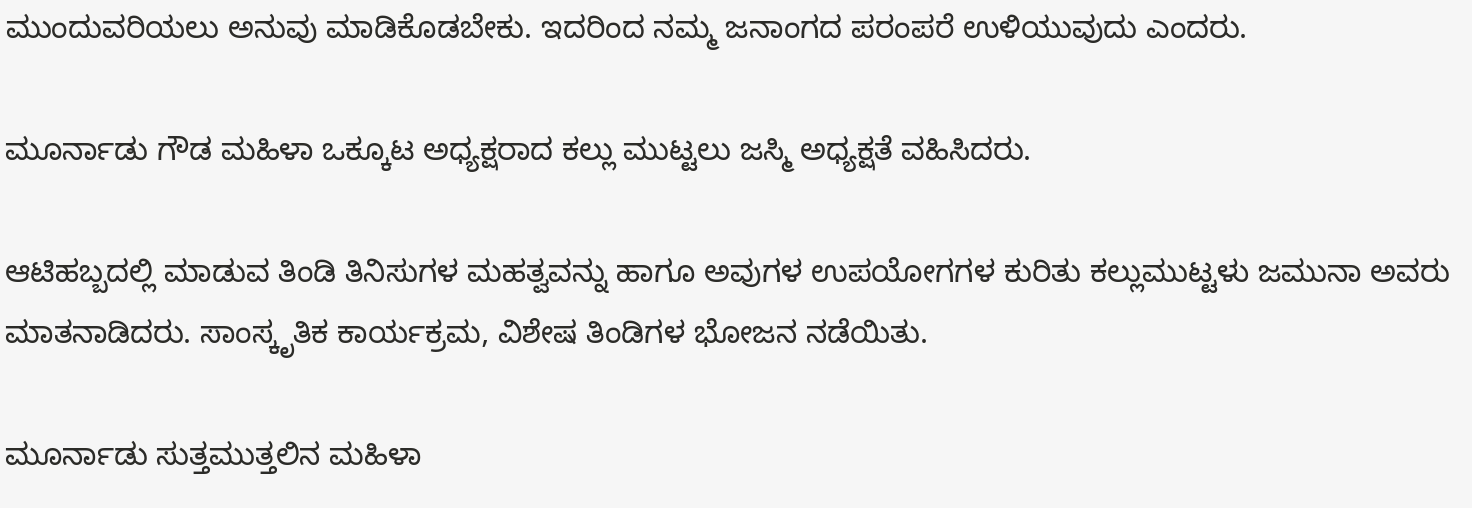ಮುಂದುವರಿಯಲು ಅನುವು ಮಾಡಿಕೊಡಬೇಕು. ಇದರಿಂದ ನಮ್ಮ ಜನಾಂಗದ ಪರಂಪರೆ ಉಳಿಯುವುದು ಎಂದರು.

ಮೂರ್ನಾಡು ಗೌಡ ಮಹಿಳಾ ಒಕ್ಕೂಟ ಅಧ್ಯಕ್ಷರಾದ ಕಲ್ಲು ಮುಟ್ಟಲು ಜಸ್ಮಿ ಅಧ್ಯಕ್ಷತೆ ವಹಿಸಿದರು.

ಆಟಿಹಬ್ಬದಲ್ಲಿ ಮಾಡುವ ತಿಂಡಿ ತಿನಿಸುಗಳ ಮಹತ್ವವನ್ನು ಹಾಗೂ ಅವುಗಳ ಉಪಯೋಗಗಳ ಕುರಿತು ಕಲ್ಲುಮುಟ್ಟಳು ಜಮುನಾ ಅವರು ಮಾತನಾಡಿದರು. ಸಾಂಸ್ಕೃತಿಕ ಕಾರ್ಯಕ್ರಮ, ವಿಶೇಷ ತಿಂಡಿಗಳ ಭೋಜನ ನಡೆಯಿತು.

ಮೂರ್ನಾಡು ಸುತ್ತಮುತ್ತಲಿನ ಮಹಿಳಾ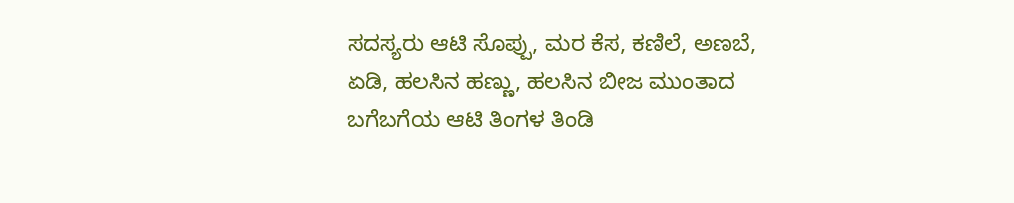ಸದಸ್ಯರು ಆಟಿ ಸೊಪ್ಪು, ಮರ ಕೆಸ, ಕಣಿಲೆ, ಅಣಬೆ, ಏಡಿ, ಹಲಸಿನ ಹಣ್ಣು, ಹಲಸಿನ ಬೀಜ ಮುಂತಾದ ಬಗೆಬಗೆಯ ಆಟಿ ತಿಂಗಳ ತಿಂಡಿ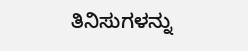ತಿನಿಸುಗಳನ್ನು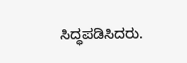ಸಿದ್ಧಪಡಿಸಿದರು.